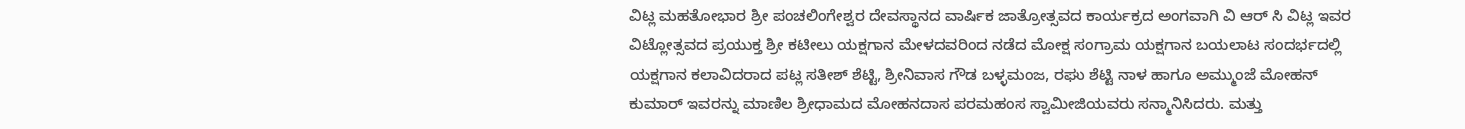ವಿಟ್ಲ ಮಹತೋಭಾರ ಶ್ರೀ ಪಂಚಲಿಂಗೇಶ್ವರ ದೇವಸ್ಥಾನದ ವಾರ್ಷಿಕ ಜಾತ್ರೋತ್ಸವದ ಕಾರ್ಯಕ್ರದ ಅಂಗವಾಗಿ ವಿ ಆರ್ ಸಿ ವಿಟ್ಲ ಇವರ ವಿಟ್ಲೋತ್ಸವದ ಪ್ರಯುಕ್ತ ಶ್ರೀ ಕಟೀಲು ಯಕ್ಷಗಾನ ಮೇಳದವರಿಂದ ನಡೆದ ಮೋಕ್ಷ ಸಂಗ್ರಾಮ ಯಕ್ಷಗಾನ ಬಯಲಾಟ ಸಂದರ್ಭದಲ್ಲಿ ಯಕ್ಷಗಾನ ಕಲಾವಿದರಾದ ಪಟ್ಲ ಸತೀಶ್ ಶೆಟ್ಟಿ, ಶ್ರೀನಿವಾಸ ಗೌಡ ಬಳ್ಳಮಂಜ, ರಘು ಶೆಟ್ಟಿ ನಾಳ ಹಾಗೂ ಅಮ್ಮುಂಜೆ ಮೋಹನ್ ಕುಮಾರ್ ಇವರನ್ನು ಮಾಣಿಲ ಶ್ರೀಧಾಮದ ಮೋಹನದಾಸ ಪರಮಹಂಸ ಸ್ವಾಮೀಜಿಯವರು ಸನ್ಮಾನಿಸಿದರು. ಮತ್ತು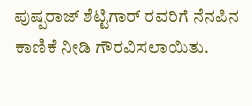ಪುಷ್ಪರಾಜ್ ಶೆಟ್ಟಿಗಾರ್ ರವರಿಗೆ ನೆನಪಿನ ಕಾಣಿಕೆ ನೀಡಿ ಗೌರವಿಸಲಾಯಿತು.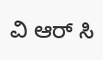ವಿ ಆರ್ ಸಿ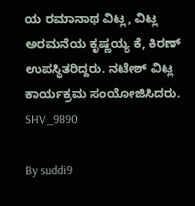ಯ ರಮಾನಾಥ ವಿಟ್ಲ, ವಿಟ್ಲ ಅರಮನೆಯ ಕೃಷ್ಣಯ್ಯ ಕೆ, ಕಿರಣ್ ಉಪಸ್ಥಿತರಿದ್ದರು. ನಟೇಶ್ ವಿಟ್ಲ ಕಾರ್ಯಕ್ರಮ ಸಂಯೋಜಿಸಿದರು.
SHV_9890

By suddi9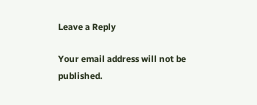Leave a Reply

Your email address will not be published.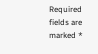Required fields are marked *